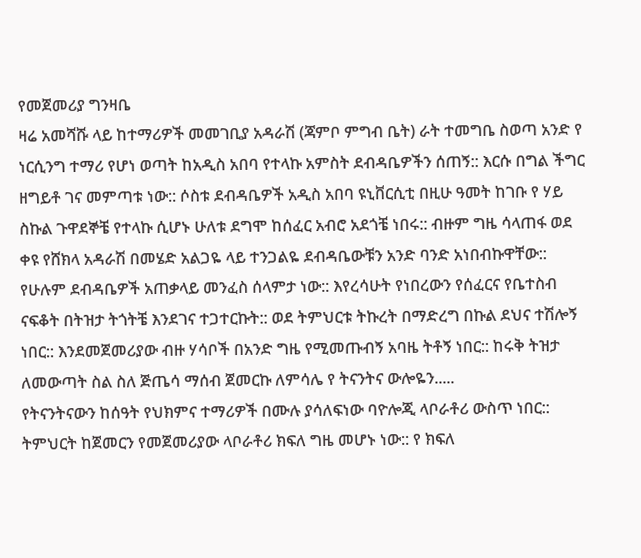የመጀመሪያ ግንዛቤ
ዛሬ አመሻሹ ላይ ከተማሪዎች መመገቢያ አዳራሽ (ጃምቦ ምግብ ቤት) ራት ተመግቤ ስወጣ አንድ የ ነርሲንግ ተማሪ የሆነ ወጣት ከአዲስ አበባ የተላኩ አምስት ደብዳቤዎችን ሰጠኝ:: እርሱ በግል ችግር ዘግይቶ ገና መምጣቱ ነው:: ሶስቱ ደብዳቤዎች አዲስ አበባ ዩኒቨርሲቲ በዚሁ ዓመት ከገቡ የ ሃይ ስኩል ጉዋደኞቼ የተላኩ ሲሆኑ ሁለቱ ደግሞ ከሰፈር አብሮ አደጎቼ ነበሩ:: ብዙም ግዜ ሳላጠፋ ወደ ቀዩ የሸክላ አዳራሽ በመሄድ አልጋዬ ላይ ተንጋልዬ ደብዳቤውቹን አንድ ባንድ አነበብኩዋቸው:: የሁሉም ደብዳቤዎች አጠቃላይ መንፈስ ሰላምታ ነው:: እየረሳሁት የነበረውን የሰፈርና የቤተስብ ናፍቆት በትዝታ ትጎትቼ እንደገና ተጋተርኩት:: ወደ ትምህርቱ ትኩረት በማድረግ በኩል ደህና ተሽሎኝ ነበር:: እንደመጀመሪያው ብዙ ሃሳቦች በአንድ ግዜ የሚመጡብኝ አባዜ ትቶኝ ነበር:: ከሩቅ ትዝታ ለመውጣት ስል ስለ ጅጤሳ ማሰብ ጀመርኩ ለምሳሌ የ ትናንትና ውሎዬን.....
የትናንትናውን ከሰዓት የህክምና ተማሪዎች በሙሉ ያሳለፍነው ባዮሎጂ ላቦራቶሪ ውስጥ ነበር:: ትምህርት ከጀመርን የመጀመሪያው ላቦራቶሪ ክፍለ ግዜ መሆኑ ነው:: የ ክፍለ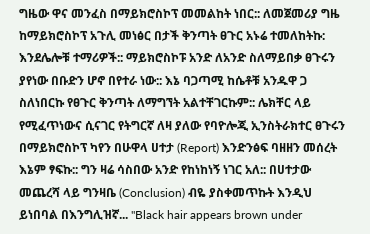ግዜው ዋና መንፈስ በማይክሮስኮፕ መመልከት ነበር:: ለመጀመሪያ ግዜ ከማይክሮስኮፕ አጉሊ መነፅር በታች ቅንጣት ፀጉር አኑሬ ተመለከትኩ: እንደሌሎቹ ተማሪዎች:: ማይክሮስኮፑ አንድ ለአንድ ስለማይበቃ ፀጉሩን ያየነው በቡድን ሆኖ በየተራ ነው:: እኔ ባጋጣሚ ከሴቶቹ አንዱዋ ጋ ስለነበርኩ የፀጉር ቅንጣት ለማግኘት አልተቸገርኩም:: ሌክቸር ላይ የሚፈጥነውና ሲናገር የትግርኛ ለዛ ያለው የባዮሎጂ ኢንስትራክተር ፀጉሩን በማይክሮስኮፕ ካየን በሁዋላ ሀተታ (Report) እንድንፅፍ ባዘዘን መሰረት እኔም ፃፍኩ:: ግን ዛሬ ሳስበው አንድ የከነከነኝ ነገር አለ:: በሀተታው መጨረሻ ላይ ግንዛቤ (Conclusion) ብዬ ያስቀመጥኩት እንዲህ ይነበባል በእንግሊዝኛ... "Black hair appears brown under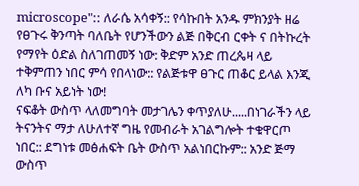microscope":: ለራሴ አሳቀኝ:: የሳኩበት አንዱ ምክንያት ዘሬ የፀጉሩ ቅንጣት ባለቤት የሆንችውን ልጅ በቅርብ ርቀት ና በትኩረት የማየት ዕድል ስለገጠመኝ ነው: ቅድም አንድ ጠረጴዛ ላይ ተቅምጠን ነበር ምሳ የበላነው:: የልጅቱዋ ፀጉር ጠቆር ይላል እንጂ ለካ ቡና አይነት ነው!
ናፍቆት ውስጥ ላለመግባት መታገሌን ቀጥያለሁ.....በነገራችን ላይ ትናንትና ማታ ለሁለተኛ ግዜ የመብራት አገልግሎት ተቁዋርጦ ነበር:: ደግነቱ መፅሐፍት ቤት ውስጥ አልነበርኩም:: አንድ ጅማ ውስጥ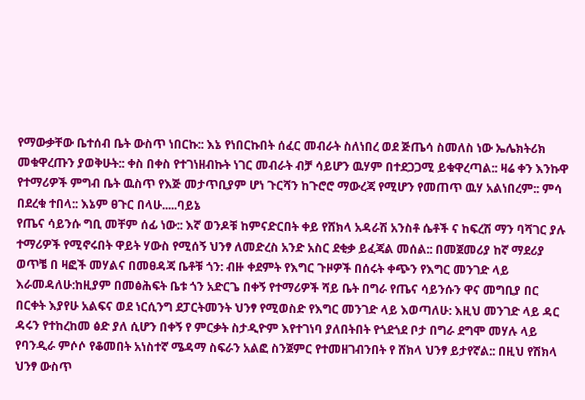የማውቃቸው ቤተሰብ ቤት ውስጥ ነበርኩ:: እኔ የነበርኩበት ሰፈር መብራት ስለነበረ ወደ ጅጤሳ ስመለስ ነው ኤሌክትሪክ መቁዋረጡን ያወቅሁት:: ቀስ በቀስ የተገነዘብኩት ነገር መብራት ብቻ ሳይሆን ዉሃም በተደጋጋሚ ይቁዋረጣል:: ዛሬ ቀን እንኩዋ የተማሪዎች ምግብ ቤት ዉስጥ የእጅ መታጥቢያም ሆነ ጉርሻን ከጉሮሮ ማውረጃ የሚሆን የመጠጥ ዉሃ አልነበረም:: ምሳ በደረቁ ተበላ:: እኔም ፀጉር በላሁ.....ባይኔ
የጤና ሳይንሱ ግቢ መቸም ሰፊ ነው:: እኛ ወንዶቹ ከምናድርበት ቀይ የሸክላ አዳራሽ አንስቶ ሴቶች ና ከፍረሽ ማን ባሻገር ያሉ ተማሪዎች የሚኖሩበት ዋይት ሃውስ የሚሰኝ ህንፃ ለመድረስ አንድ አስር ደቂቃ ይፈጃል መሰል:: በመጀመሪያ ከኛ ማደሪያ ወጥቼ በ ዛፎች መሃልና በመፀዳጃ ቤቶቹ ጎን: ብዙ ቀደምት የእግር ጉዞዎች በሰሩት ቀጭን የእግር መንገድ ላይ እራመዳለሁ:ከዚያም በመፅሕፍት ቤቱ ጎን አድርጌ በቀኝ የተማሪዎች ሻይ ቤት በግራ የጤና ሳይንሱን ዋና መግቢያ በር በርቀት እያየሁ አልፍና ወደ ነርሲንግ ደፓርትመንት ህንፃ የሚወስድ የእግር መንገድ ላይ እወጣለሁ: እዚህ መንገድ ላይ ዳር ዳሩን የተከረከመ ፅድ ያለ ሲሆን በቀኝ የ ምርቃት ስታዲዮም እየተገነባ ያለበትበት የጎደጎደ ቦታ በግራ ደግሞ መሃሉ ላይ የባንዲራ ምሶሶ የቆመበት አነስተኛ ሜዳማ ስፍራን አልፎ ስንጀምር የተመዘገብንበት የ ሸክላ ህንፃ ይታየኛል:: በዚህ የሽክላ ህንፃ ውስጥ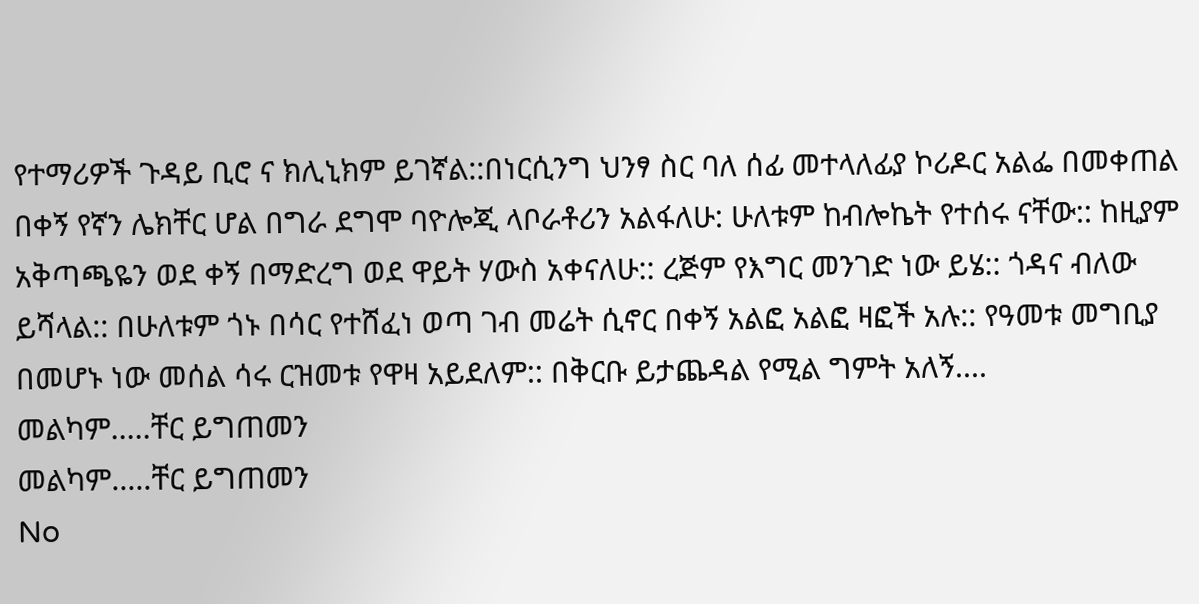የተማሪዎች ጉዳይ ቢሮ ና ክሊኒክም ይገኛል::በነርሲንግ ህንፃ ስር ባለ ሰፊ መተላለፊያ ኮሪዶር አልፌ በመቀጠል በቀኝ የኛን ሌክቸር ሆል በግራ ደግሞ ባዮሎጂ ላቦራቶሪን አልፋለሁ: ሁለቱም ከብሎኬት የተሰሩ ናቸው:: ከዚያም አቅጣጫዬን ወደ ቀኝ በማድረግ ወደ ዋይት ሃውስ አቀናለሁ:: ረጅም የእግር መንገድ ነው ይሄ:: ጎዳና ብለው ይሻላል:: በሁለቱም ጎኑ በሳር የተሸፈነ ወጣ ገብ መሬት ሲኖር በቀኝ አልፎ አልፎ ዛፎች አሉ:: የዓመቱ መግቢያ በመሆኑ ነው መሰል ሳሩ ርዝመቱ የዋዛ አይደለም:: በቅርቡ ይታጨዳል የሚል ግምት አለኝ....
መልካም.....ቸር ይግጠመን
መልካም.....ቸር ይግጠመን
No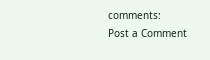comments:
Post a Comment